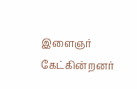இளைஞர் கேட்கின்றனர்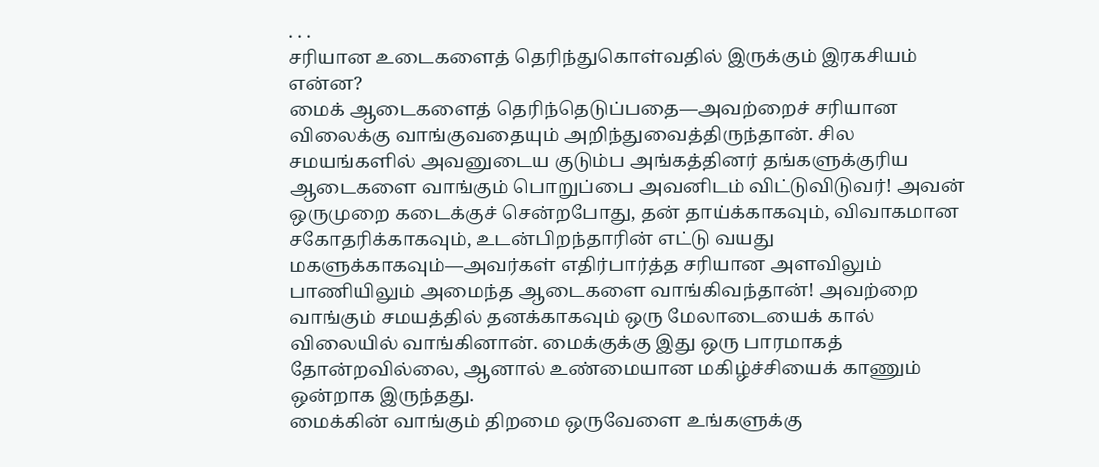. . .
சரியான உடைகளைத் தெரிந்துகொள்வதில் இருக்கும் இரகசியம் என்ன?
மைக் ஆடைகளைத் தெரிந்தெடுப்பதை—அவற்றைச் சரியான விலைக்கு வாங்குவதையும் அறிந்துவைத்திருந்தான். சில சமயங்களில் அவனுடைய குடும்ப அங்கத்தினர் தங்களுக்குரிய ஆடைகளை வாங்கும் பொறுப்பை அவனிடம் விட்டுவிடுவர்! அவன் ஒருமுறை கடைக்குச் சென்றபோது, தன் தாய்க்காகவும், விவாகமான சகோதரிக்காகவும், உடன்பிறந்தாரின் எட்டு வயது மகளுக்காகவும்—அவர்கள் எதிர்பார்த்த சரியான அளவிலும் பாணியிலும் அமைந்த ஆடைகளை வாங்கிவந்தான்! அவற்றை வாங்கும் சமயத்தில் தனக்காகவும் ஒரு மேலாடையைக் கால் விலையில் வாங்கினான். மைக்குக்கு இது ஒரு பாரமாகத் தோன்றவில்லை, ஆனால் உண்மையான மகிழ்ச்சியைக் காணும் ஒன்றாக இருந்தது.
மைக்கின் வாங்கும் திறமை ஒருவேளை உங்களுக்கு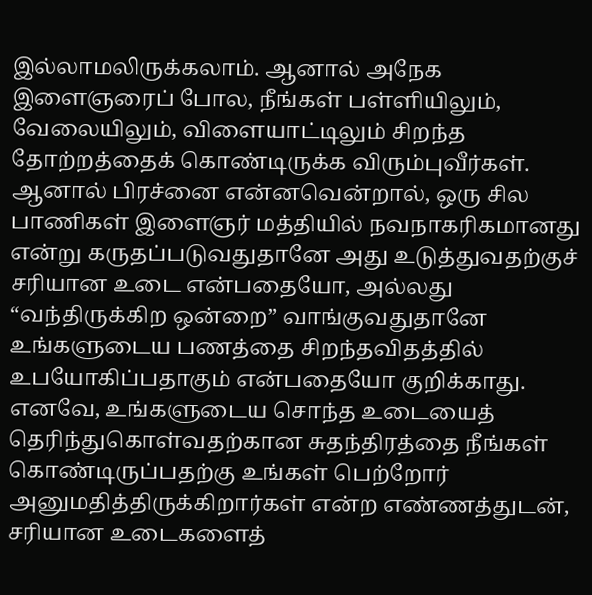இல்லாமலிருக்கலாம். ஆனால் அநேக இளைஞரைப் போல, நீங்கள் பள்ளியிலும், வேலையிலும், விளையாட்டிலும் சிறந்த தோற்றத்தைக் கொண்டிருக்க விரும்புவீர்கள். ஆனால் பிரச்னை என்னவென்றால், ஒரு சில பாணிகள் இளைஞர் மத்தியில் நவநாகரிகமானது என்று கருதப்படுவதுதானே அது உடுத்துவதற்குச் சரியான உடை என்பதையோ, அல்லது “வந்திருக்கிற ஒன்றை” வாங்குவதுதானே உங்களுடைய பணத்தை சிறந்தவிதத்தில் உபயோகிப்பதாகும் என்பதையோ குறிக்காது. எனவே, உங்களுடைய சொந்த உடையைத் தெரிந்துகொள்வதற்கான சுதந்திரத்தை நீங்கள் கொண்டிருப்பதற்கு உங்கள் பெற்றோர் அனுமதித்திருக்கிறார்கள் என்ற எண்ணத்துடன், சரியான உடைகளைத்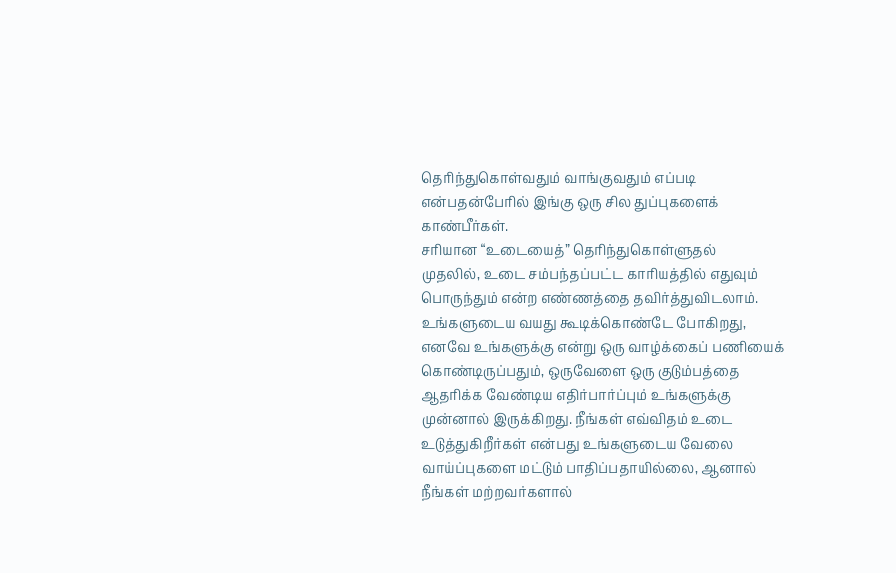தெரிந்துகொள்வதும் வாங்குவதும் எப்படி என்பதன்பேரில் இங்கு ஒரு சில துப்புகளைக் காண்பீர்கள்.
சரியான “உடையைத்” தெரிந்துகொள்ளுதல்
முதலில், உடை சம்பந்தப்பட்ட காரியத்தில் எதுவும் பொருந்தும் என்ற எண்ணத்தை தவிர்த்துவிடலாம். உங்களுடைய வயது கூடிக்கொண்டே போகிறது, எனவே உங்களுக்கு என்று ஒரு வாழ்க்கைப் பணியைக் கொண்டிருப்பதும், ஒருவேளை ஒரு குடும்பத்தை ஆதரிக்க வேண்டிய எதிர்பார்ப்பும் உங்களுக்கு முன்னால் இருக்கிறது. நீங்கள் எவ்விதம் உடை உடுத்துகிறீர்கள் என்பது உங்களுடைய வேலை வாய்ப்புகளை மட்டும் பாதிப்பதாயில்லை, ஆனால் நீங்கள் மற்றவர்களால்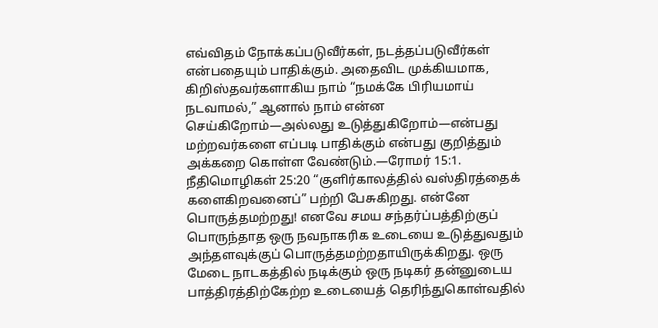எவ்விதம் நோக்கப்படுவீர்கள், நடத்தப்படுவீர்கள் என்பதையும் பாதிக்கும். அதைவிட முக்கியமாக, கிறிஸ்தவர்களாகிய நாம் “நமக்கே பிரியமாய் நடவாமல்,” ஆனால் நாம் என்ன செய்கிறோம்—அல்லது உடுத்துகிறோம்—என்பது மற்றவர்களை எப்படி பாதிக்கும் என்பது குறித்தும் அக்கறை கொள்ள வேண்டும்.—ரோமர் 15:1.
நீதிமொழிகள் 25:20 “குளிர்காலத்தில் வஸ்திரத்தைக் களைகிறவனைப்” பற்றி பேசுகிறது. என்னே பொருத்தமற்றது! எனவே சமய சந்தர்ப்பத்திற்குப் பொருந்தாத ஒரு நவநாகரிக உடையை உடுத்துவதும் அந்தளவுக்குப் பொருத்தமற்றதாயிருக்கிறது. ஒரு மேடை நாடகத்தில் நடிக்கும் ஒரு நடிகர் தன்னுடைய பாத்திரத்திற்கேற்ற உடையைத் தெரிந்துகொள்வதில்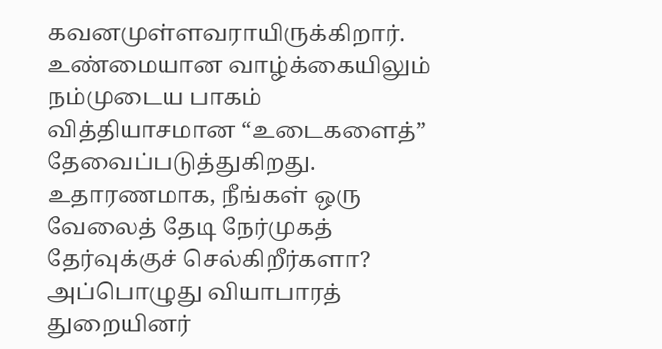கவனமுள்ளவராயிருக்கிறார். உண்மையான வாழ்க்கையிலும் நம்முடைய பாகம் வித்தியாசமான “உடைகளைத்” தேவைப்படுத்துகிறது. உதாரணமாக, நீங்கள் ஒரு வேலைத் தேடி நேர்முகத் தேர்வுக்குச் செல்கிறீர்களா? அப்பொழுது வியாபாரத் துறையினர்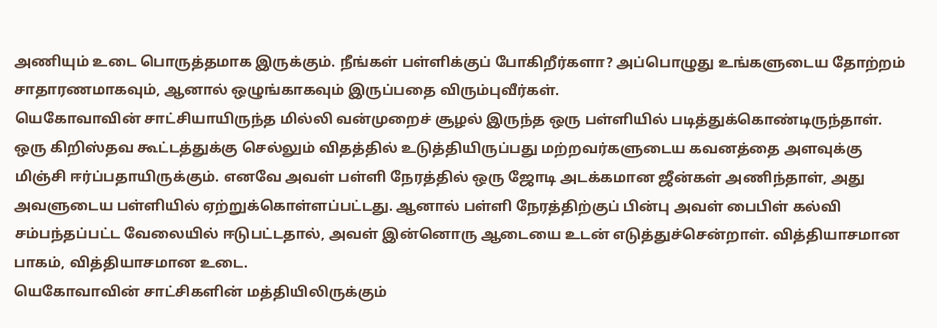அணியும் உடை பொருத்தமாக இருக்கும். நீங்கள் பள்ளிக்குப் போகிறீர்களா? அப்பொழுது உங்களுடைய தோற்றம் சாதாரணமாகவும், ஆனால் ஒழுங்காகவும் இருப்பதை விரும்புவீர்கள்.
யெகோவாவின் சாட்சியாயிருந்த மில்லி வன்முறைச் சூழல் இருந்த ஒரு பள்ளியில் படித்துக்கொண்டிருந்தாள். ஒரு கிறிஸ்தவ கூட்டத்துக்கு செல்லும் விதத்தில் உடுத்தியிருப்பது மற்றவர்களுடைய கவனத்தை அளவுக்கு மிஞ்சி ஈர்ப்பதாயிருக்கும். எனவே அவள் பள்ளி நேரத்தில் ஒரு ஜோடி அடக்கமான ஜீன்கள் அணிந்தாள், அது அவளுடைய பள்ளியில் ஏற்றுக்கொள்ளப்பட்டது. ஆனால் பள்ளி நேரத்திற்குப் பின்பு அவள் பைபிள் கல்வி சம்பந்தப்பட்ட வேலையில் ஈடுபட்டதால், அவள் இன்னொரு ஆடையை உடன் எடுத்துச்சென்றாள். வித்தியாசமான பாகம், வித்தியாசமான உடை.
யெகோவாவின் சாட்சிகளின் மத்தியிலிருக்கும்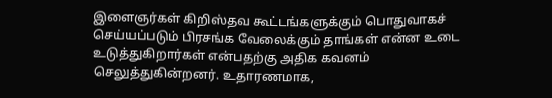இளைஞர்கள் கிறிஸ்தவ கூட்டங்களுக்கும் பொதுவாகச் செய்யப்படும் பிரசங்க வேலைக்கும் தாங்கள் என்ன உடை உடுத்துகிறார்கள் என்பதற்கு அதிக கவனம் செலுத்துகின்றனர். உதாரணமாக,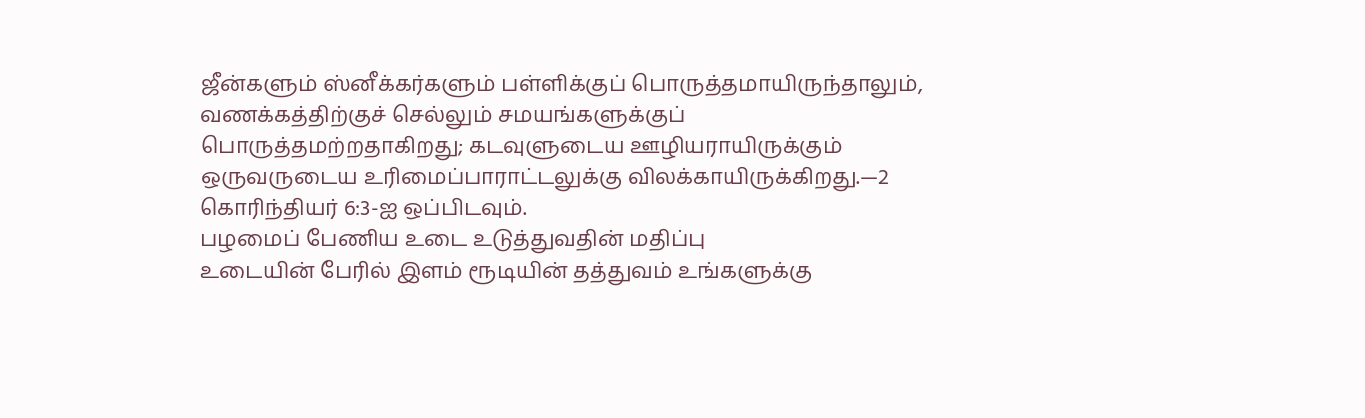ஜீன்களும் ஸ்னீக்கர்களும் பள்ளிக்குப் பொருத்தமாயிருந்தாலும், வணக்கத்திற்குச் செல்லும் சமயங்களுக்குப் பொருத்தமற்றதாகிறது; கடவுளுடைய ஊழியராயிருக்கும் ஒருவருடைய உரிமைப்பாராட்டலுக்கு விலக்காயிருக்கிறது.—2 கொரிந்தியர் 6:3-ஐ ஒப்பிடவும்.
பழமைப் பேணிய உடை உடுத்துவதின் மதிப்பு
உடையின் பேரில் இளம் ரூடியின் தத்துவம் உங்களுக்கு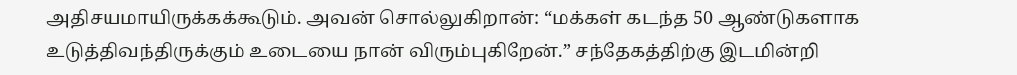அதிசயமாயிருக்கக்கூடும். அவன் சொல்லுகிறான்: “மக்கள் கடந்த 50 ஆண்டுகளாக உடுத்திவந்திருக்கும் உடையை நான் விரும்புகிறேன்.” சந்தேகத்திற்கு இடமின்றி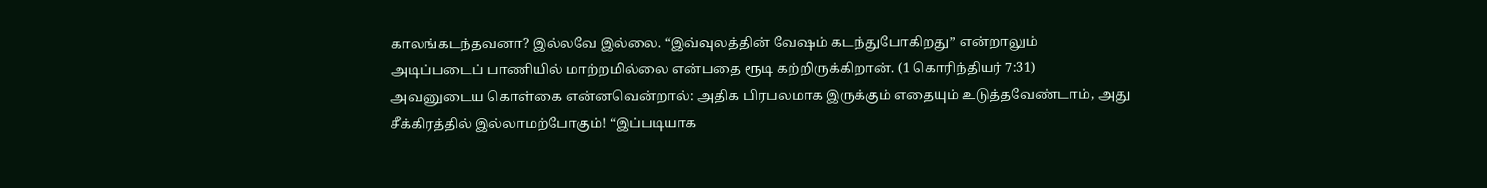காலங்கடந்தவனா? இல்லவே இல்லை. “இவ்வுலத்தின் வேஷம் கடந்துபோகிறது” என்றாலும் அடிப்படைப் பாணியில் மாற்றமில்லை என்பதை ரூடி கற்றிருக்கிறான். (1 கொரிந்தியர் 7:31) அவனுடைய கொள்கை என்னவென்றால்: அதிக பிரபலமாக இருக்கும் எதையும் உடுத்தவேண்டாம், அது சீக்கிரத்தில் இல்லாமற்போகும்! “இப்படியாக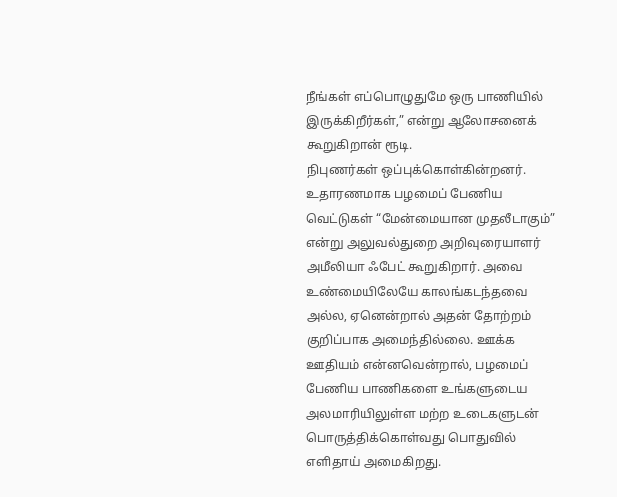நீங்கள் எப்பொழுதுமே ஒரு பாணியில் இருக்கிறீர்கள்,” என்று ஆலோசனைக் கூறுகிறான் ரூடி.
நிபுணர்கள் ஒப்புக்கொள்கின்றனர். உதாரணமாக பழமைப் பேணிய வெட்டுகள் “மேன்மையான முதலீடாகும்” என்று அலுவல்துறை அறிவுரையாளர் அமீலியா ஃபேட் கூறுகிறார். அவை உண்மையிலேயே காலங்கடந்தவை அல்ல, ஏனென்றால் அதன் தோற்றம் குறிப்பாக அமைந்தில்லை. ஊக்க ஊதியம் என்னவென்றால், பழமைப் பேணிய பாணிகளை உங்களுடைய அலமாரியிலுள்ள மற்ற உடைகளுடன் பொருத்திக்கொள்வது பொதுவில் எளிதாய் அமைகிறது.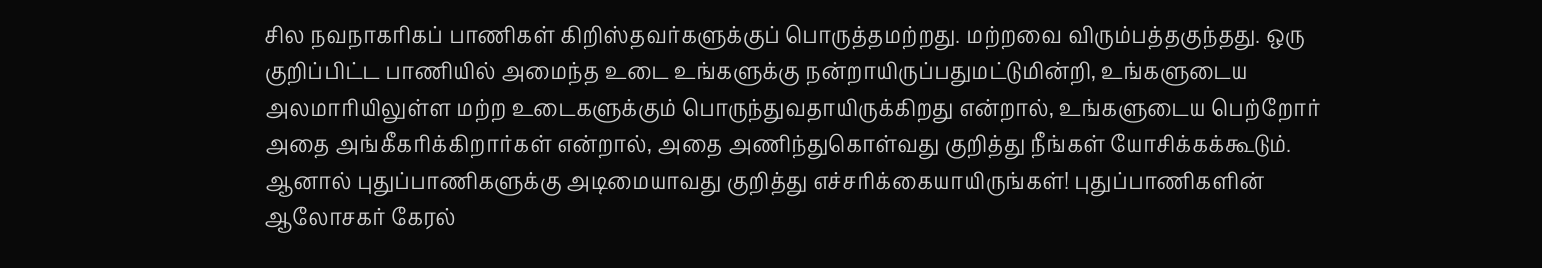சில நவநாகரிகப் பாணிகள் கிறிஸ்தவர்களுக்குப் பொருத்தமற்றது. மற்றவை விரும்பத்தகுந்தது. ஒரு குறிப்பிட்ட பாணியில் அமைந்த உடை உங்களுக்கு நன்றாயிருப்பதுமட்டுமின்றி, உங்களுடைய அலமாரியிலுள்ள மற்ற உடைகளுக்கும் பொருந்துவதாயிருக்கிறது என்றால், உங்களுடைய பெற்றோர் அதை அங்கீகரிக்கிறார்கள் என்றால், அதை அணிந்துகொள்வது குறித்து நீங்கள் யோசிக்கக்கூடும். ஆனால் புதுப்பாணிகளுக்கு அடிமையாவது குறித்து எச்சரிக்கையாயிருங்கள்! புதுப்பாணிகளின் ஆலோசகர் கேரல்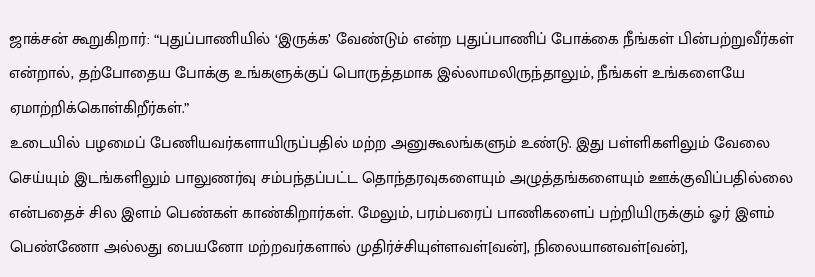ஜாக்சன் கூறுகிறார்: “புதுப்பாணியில் ‘இருக்க’ வேண்டும் என்ற புதுப்பாணிப் போக்கை நீங்கள் பின்பற்றுவீர்கள் என்றால், தற்போதைய போக்கு உங்களுக்குப் பொருத்தமாக இல்லாமலிருந்தாலும், நீங்கள் உங்களையே ஏமாற்றிக்கொள்கிறீர்கள்.”
உடையில் பழமைப் பேணியவர்களாயிருப்பதில் மற்ற அனுகூலங்களும் உண்டு. இது பள்ளிகளிலும் வேலை செய்யும் இடங்களிலும் பாலுணர்வு சம்பந்தப்பட்ட தொந்தரவுகளையும் அழுத்தங்களையும் ஊக்குவிப்பதில்லை என்பதைச் சில இளம் பெண்கள் காண்கிறார்கள். மேலும், பரம்பரைப் பாணிகளைப் பற்றியிருக்கும் ஓர் இளம் பெண்ணோ அல்லது பையனோ மற்றவர்களால் முதிர்ச்சியுள்ளவள்[வன்], நிலையானவள்[வன்],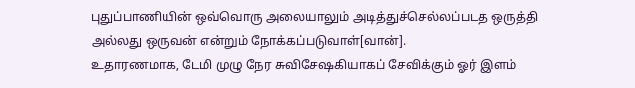புதுப்பாணியின் ஒவ்வொரு அலையாலும் அடித்துச்செல்லப்படத ஒருத்தி அல்லது ஒருவன் என்றும் நோக்கப்படுவாள்[வான்].
உதாரணமாக, டேமி முழு நேர சுவிசேஷகியாகப் சேவிக்கும் ஓர் இளம்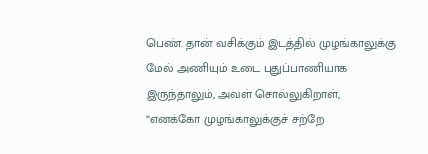பெண். தான் வசிக்கும் இடத்தில் முழங்காலுக்கு மேல் அணியும் உடை புதுப்பாணியாக இருந்தாலும், அவள் சொல்லுகிறாள், “எனக்கோ முழங்காலுக்குச் சற்றே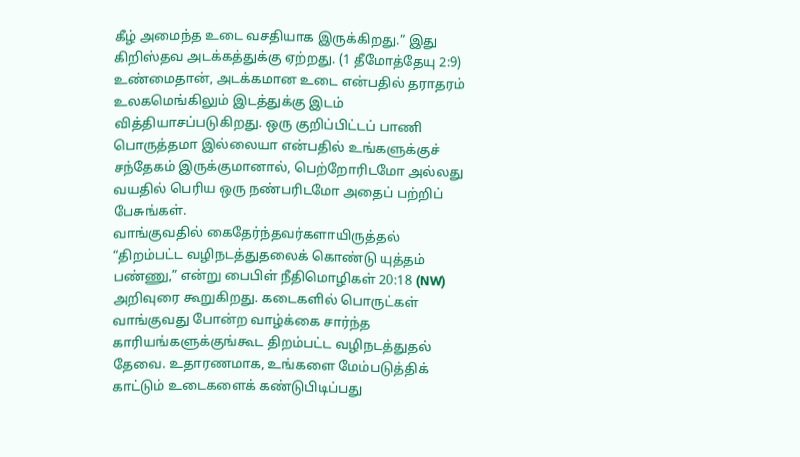கீழ் அமைந்த உடை வசதியாக இருக்கிறது.” இது கிறிஸ்தவ அடக்கத்துக்கு ஏற்றது. (1 தீமோத்தேயு 2:9) உண்மைதான், அடக்கமான உடை என்பதில் தராதரம் உலகமெங்கிலும் இடத்துக்கு இடம் வித்தியாசப்படுகிறது. ஒரு குறிப்பிட்டப் பாணி பொருத்தமா இல்லையா என்பதில் உங்களுக்குச் சந்தேகம் இருக்குமானால், பெற்றோரிடமோ அல்லது வயதில் பெரிய ஒரு நண்பரிடமோ அதைப் பற்றிப் பேசுங்கள்.
வாங்குவதில் கைதேர்ந்தவர்களாயிருத்தல்
“திறம்பட்ட வழிநடத்துதலைக் கொண்டு யுத்தம் பண்ணு,” என்று பைபிள் நீதிமொழிகள் 20:18 (NW) அறிவுரை கூறுகிறது. கடைகளில் பொருட்கள் வாங்குவது போன்ற வாழ்க்கை சார்ந்த காரியங்களுக்குங்கூட திறம்பட்ட வழிநடத்துதல் தேவை. உதாரணமாக, உங்களை மேம்படுத்திக் காட்டும் உடைகளைக் கண்டுபிடிப்பது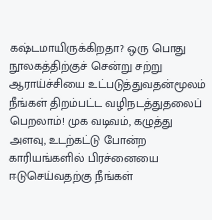கஷ்டமாயிருக்கிறதா? ஒரு பொது நூலகத்திற்குச் சென்று சற்று ஆராய்ச்சியை உட்படுத்துவதன்மூலம் நீங்கள் திறம்பட்ட வழிநடத்துதலைப் பெறலாம்! முக வடிவம், கழுத்து அளவு, உடற்கட்டு போன்ற காரியங்களில் பிரச்னையை ஈடுசெய்வதற்கு நீங்கள்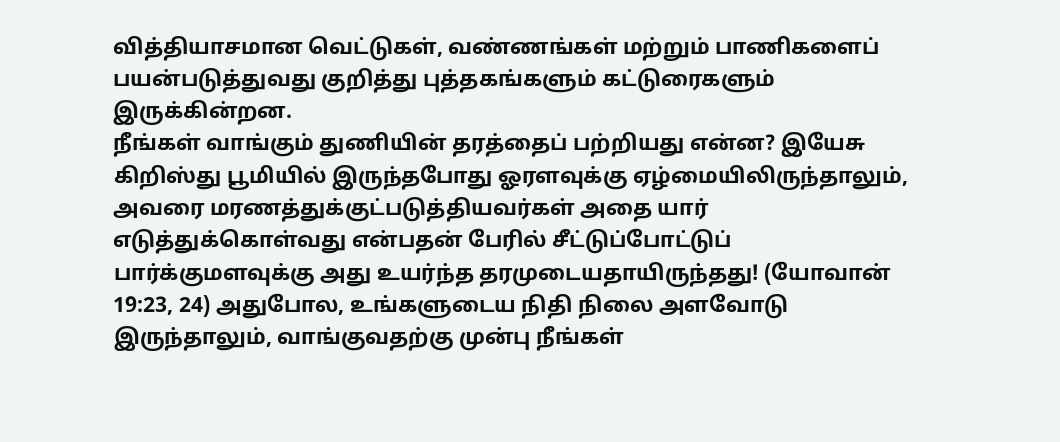வித்தியாசமான வெட்டுகள், வண்ணங்கள் மற்றும் பாணிகளைப் பயன்படுத்துவது குறித்து புத்தகங்களும் கட்டுரைகளும் இருக்கின்றன.
நீங்கள் வாங்கும் துணியின் தரத்தைப் பற்றியது என்ன? இயேசு கிறிஸ்து பூமியில் இருந்தபோது ஓரளவுக்கு ஏழ்மையிலிருந்தாலும், அவரை மரணத்துக்குட்படுத்தியவர்கள் அதை யார் எடுத்துக்கொள்வது என்பதன் பேரில் சீட்டுப்போட்டுப் பார்க்குமளவுக்கு அது உயர்ந்த தரமுடையதாயிருந்தது! (யோவான் 19:23, 24) அதுபோல, உங்களுடைய நிதி நிலை அளவோடு இருந்தாலும், வாங்குவதற்கு முன்பு நீங்கள்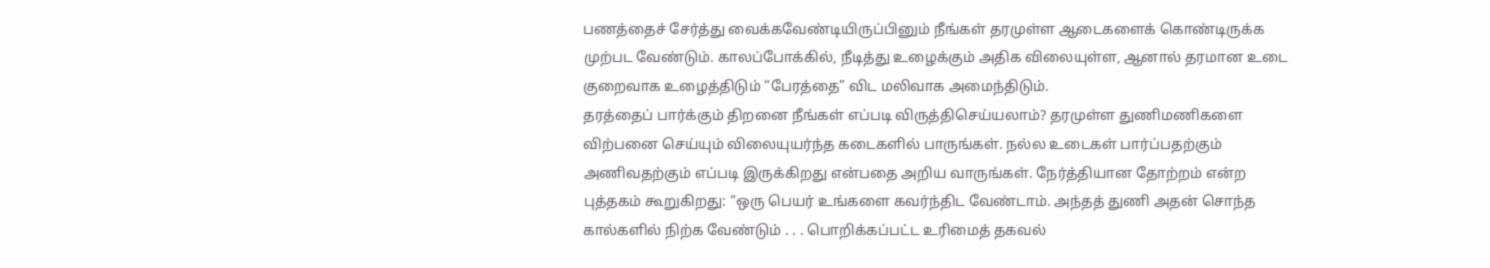பணத்தைச் சேர்த்து வைக்கவேண்டியிருப்பினும் நீங்கள் தரமுள்ள ஆடைகளைக் கொண்டிருக்க முற்பட வேண்டும். காலப்போக்கில், நீடித்து உழைக்கும் அதிக விலையுள்ள, ஆனால் தரமான உடை குறைவாக உழைத்திடும் “பேரத்தை” விட மலிவாக அமைந்திடும்.
தரத்தைப் பார்க்கும் திறனை நீங்கள் எப்படி விருத்திசெய்யலாம்? தரமுள்ள துணிமணிகளை விற்பனை செய்யும் விலையுயர்ந்த கடைகளில் பாருங்கள். நல்ல உடைகள் பார்ப்பதற்கும் அணிவதற்கும் எப்படி இருக்கிறது என்பதை அறிய வாருங்கள். நேர்த்தியான தோற்றம் என்ற புத்தகம் கூறுகிறது: “ஒரு பெயர் உங்களை கவர்ந்திட வேண்டாம். அந்தத் துணி அதன் சொந்த கால்களில் நிற்க வேண்டும் . . . பொறிக்கப்பட்ட உரிமைத் தகவல்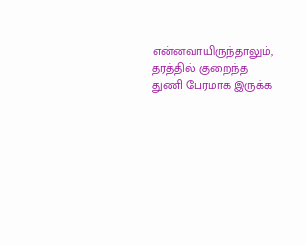என்னவாயிருந்தாலும், தரத்தில் குறைந்த துணி பேரமாக இருக்க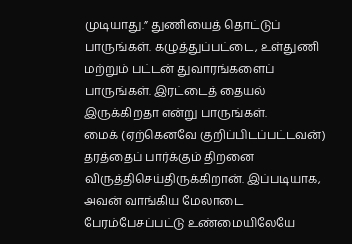முடியாது.” துணியைத் தொட்டுப் பாருங்கள். கழுத்துப்பட்டை, உள்துணி மற்றும் பட்டன் துவாரங்களைப் பாருங்கள். இரட்டைத் தையல் இருக்கிறதா என்று பாருங்கள்.
மைக் (ஏற்கெனவே குறிப்பிடப்பட்டவன்) தரத்தைப் பார்க்கும் திறனை விருத்திசெய்திருக்கிறான். இப்படியாக, அவன் வாங்கிய மேலாடை பேரம்பேசப்பட்டு உண்மையிலேயே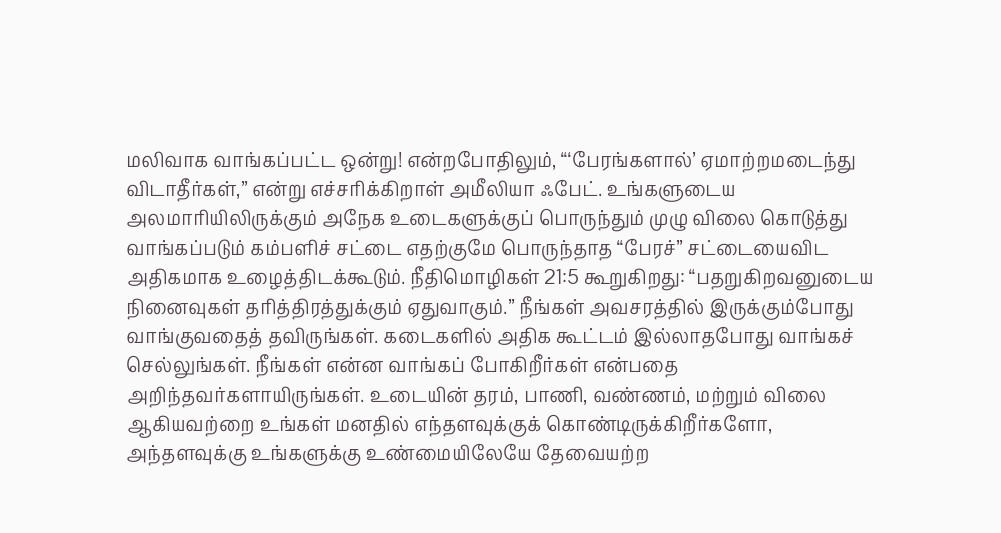மலிவாக வாங்கப்பட்ட ஒன்று! என்றபோதிலும், “‘பேரங்களால்’ ஏமாற்றமடைந்து விடாதீர்கள்,” என்று எச்சரிக்கிறாள் அமீலியா ஃபேட். உங்களுடைய அலமாரியிலிருக்கும் அநேக உடைகளுக்குப் பொருந்தும் முழு விலை கொடுத்து வாங்கப்படும் கம்பளிச் சட்டை எதற்குமே பொருந்தாத “பேரச்” சட்டையைவிட அதிகமாக உழைத்திடக்கூடும். நீதிமொழிகள் 21:5 கூறுகிறது: “பதறுகிறவனுடைய நினைவுகள் தரித்திரத்துக்கும் ஏதுவாகும்.” நீங்கள் அவசரத்தில் இருக்கும்போது வாங்குவதைத் தவிருங்கள். கடைகளில் அதிக கூட்டம் இல்லாதபோது வாங்கச் செல்லுங்கள். நீங்கள் என்ன வாங்கப் போகிறீர்கள் என்பதை அறிந்தவர்களாயிருங்கள். உடையின் தரம், பாணி, வண்ணம், மற்றும் விலை ஆகியவற்றை உங்கள் மனதில் எந்தளவுக்குக் கொண்டிருக்கிறீர்களோ, அந்தளவுக்கு உங்களுக்கு உண்மையிலேயே தேவையற்ற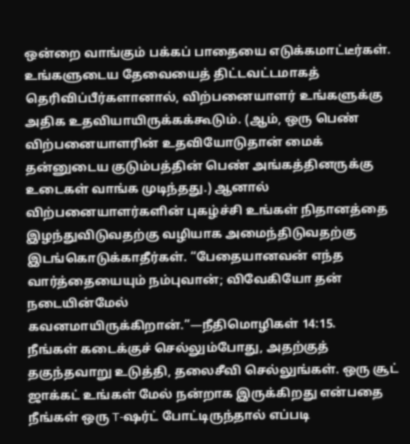ஒன்றை வாங்கும் பக்கப் பாதையை எடுக்கமாட்டீர்கள்.
உங்களுடைய தேவையைத் திட்டவட்டமாகத் தெரிவிப்பீர்களானால், விற்பனையாளர் உங்களுக்கு அதிக உதவியாயிருக்கக்கூடும். (ஆம், ஒரு பெண் விற்பனையாளரின் உதவியோடுதான் மைக் தன்னுடைய குடும்பத்தின் பெண் அங்கத்தினருக்கு உடைகள் வாங்க முடிந்தது.) ஆனால் விற்பனையாளர்களின் புகழ்ச்சி உங்கள் நிதானத்தை இழந்துவிடுவதற்கு வழியாக அமைந்திடுவதற்கு இடங்கொடுக்காதீர்கள். “பேதையானவன் எந்த வார்த்தையையும் நம்புவான்; விவேகியோ தன் நடையின்மேல் கவனமாயிருக்கிறான்.”—நீதிமொழிகள் 14:15.
நீங்கள் கடைக்குச் செல்லும்போது, அதற்குத் தகுந்தவாறு உடுத்தி, தலைசீவி செல்லுங்கள். ஒரு சூட் ஜாக்கட் உங்கள் மேல் நன்றாக இருக்கிறது என்பதை நீங்கள் ஒரு T-ஷர்ட் போட்டிருந்தால் எப்படி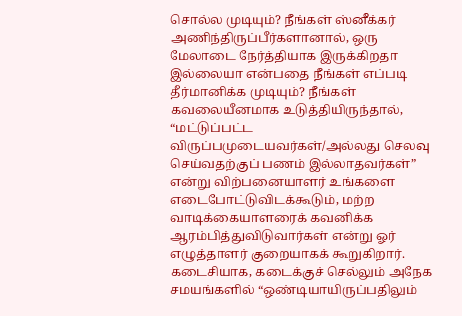சொல்ல முடியும்? நீங்கள் ஸ்னீக்கர் அணிந்திருப்பீர்களானால், ஒரு மேலாடை நேர்த்தியாக இருக்கிறதா இல்லையா என்பதை நீங்கள் எப்படி தீர்மானிக்க முடியும்? நீங்கள் கவலையீனமாக உடுத்தியிருந்தால், “மட்டுப்பட்ட விருப்பமுடையவர்கள்/அல்லது செலவு செய்வதற்குப் பணம் இல்லாதவர்கள்” என்று விற்பனையாளர் உங்களை எடைபோட்டுவிடக்கூடும், மற்ற வாடிக்கையாளரைக் கவனிக்க ஆரம்பித்துவிடுவார்கள் என்று ஓர் எழுத்தாளர் குறையாகக் கூறுகிறார்.
கடைசியாக, கடைக்குச் செல்லும் அநேக சமயங்களில் “ஒண்டியாயிருப்பதிலும்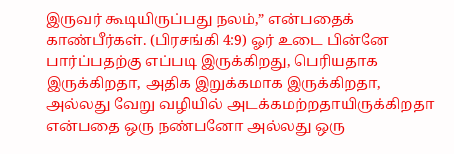இருவர் கூடியிருப்பது நலம்,” என்பதைக் காண்பீர்கள். (பிரசங்கி 4:9) ஓர் உடை பின்னே பார்ப்பதற்கு எப்படி இருக்கிறது, பெரியதாக இருக்கிறதா, அதிக இறுக்கமாக இருக்கிறதா, அல்லது வேறு வழியில் அடக்கமற்றதாயிருக்கிறதா என்பதை ஒரு நண்பனோ அல்லது ஒரு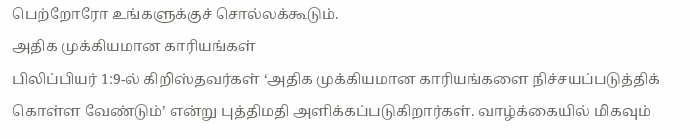பெற்றோரோ உங்களுக்குச் சொல்லக்கூடும்.
அதிக முக்கியமான காரியங்கள்
பிலிப்பியர் 1:9-ல் கிறிஸ்தவர்கள் ‘அதிக முக்கியமான காரியங்களை நிச்சயப்படுத்திக் கொள்ள வேண்டும்’ என்று புத்திமதி அளிக்கப்படுகிறார்கள். வாழ்க்கையில் மிகவும்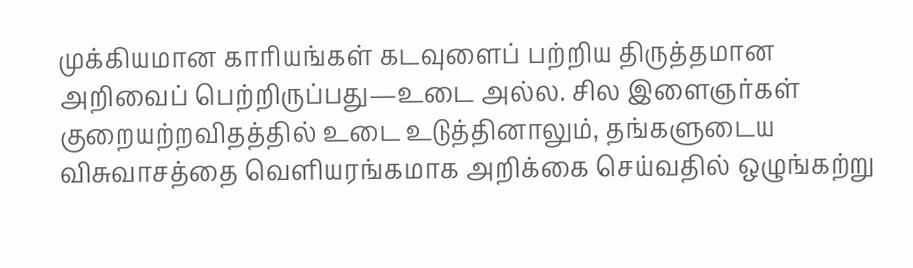முக்கியமான காரியங்கள் கடவுளைப் பற்றிய திருத்தமான அறிவைப் பெற்றிருப்பது—உடை அல்ல. சில இளைஞர்கள் குறையற்றவிதத்தில் உடை உடுத்தினாலும், தங்களுடைய விசுவாசத்தை வெளியரங்கமாக அறிக்கை செய்வதில் ஒழுங்கற்று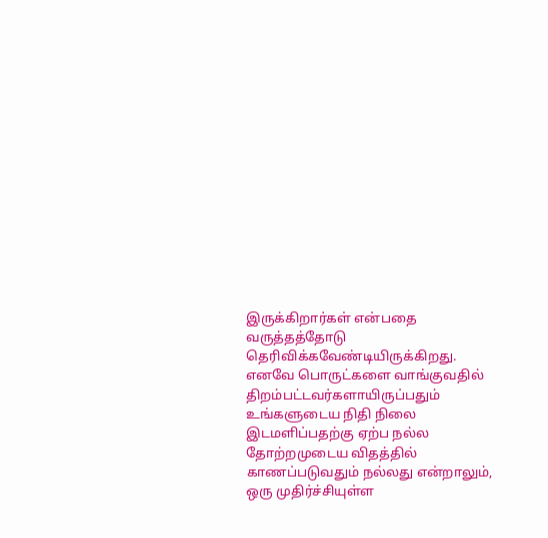இருக்கிறார்கள் என்பதை வருத்தத்தோடு தெரிவிக்கவேண்டியிருக்கிறது.
எனவே பொருட்களை வாங்குவதில் திறம்பட்டவர்களாயிருப்பதும் உங்களுடைய நிதி நிலை இடமளிப்பதற்கு ஏற்ப நல்ல தோற்றமுடைய விதத்தில் காணப்படுவதும் நல்லது என்றாலும், ஒரு முதிர்ச்சியுள்ள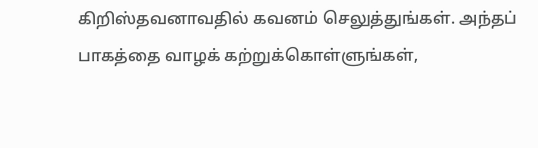கிறிஸ்தவனாவதில் கவனம் செலுத்துங்கள். அந்தப் பாகத்தை வாழக் கற்றுக்கொள்ளுங்கள்,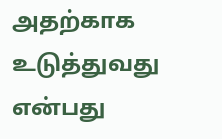அதற்காக உடுத்துவது என்பது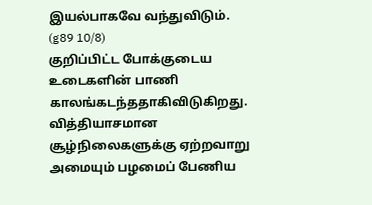இயல்பாகவே வந்துவிடும். (g89 10/8)
குறிப்பிட்ட போக்குடைய உடைகளின் பாணி காலங்கடந்ததாகிவிடுகிறது. வித்தியாசமான சூழ்நிலைகளுக்கு ஏற்றவாறு அமையும் பழமைப் பேணிய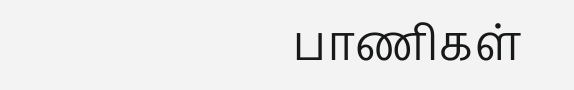பாணிகள்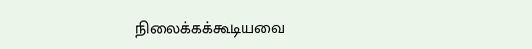நிலைக்கக்கூடியவை